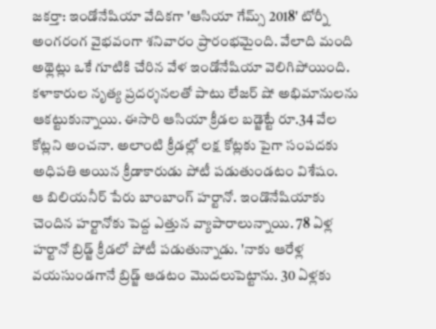జకర్తా: ఇండోనేషియా వేదికగా 'ఆసియా గేమ్స్ 2018' టోర్నీ అంగరంగ వైభవంగా శనివారం ప్రారంభమైంది. వేలాది మంది అథ్లెట్లు ఒకే గూటికి చేరిన వేళ ఇండోనేషియా వెలిగిపోయింది. కళాకారుల నృత్య ప్రదర్శనలతో పాటు లేజర్ షో అభిమానులను ఆకట్టుకున్నాయి. ఈసారి ఆసియా క్రీడల బడ్జెట్టే రూ.34 వేల కోట్లని అంచనా. అలాంటి క్రీడల్లో లక్ష కోట్లకు పైగా సంపదకు అధిపతి అయిన క్రీడాకారుడు పోటీ పడుతుండటం విశేషం.
ఆ బిలియనీర్ పేరు బాంబాంగ్ హర్టానో. ఇండొనేషియాకు చెందిన హర్టానోకు పెద్ద ఎత్తున వ్యాపారాలున్నాయి. 78 ఏళ్ల హర్టానో బ్రిడ్జ్ క్రీడలో పోటీ పడుతున్నాడు. 'నాకు ఆరేళ్ల వయసుండగానే బ్రిడ్జ్ ఆడటం మొదలుపెట్టాను. 30 ఏళ్లకు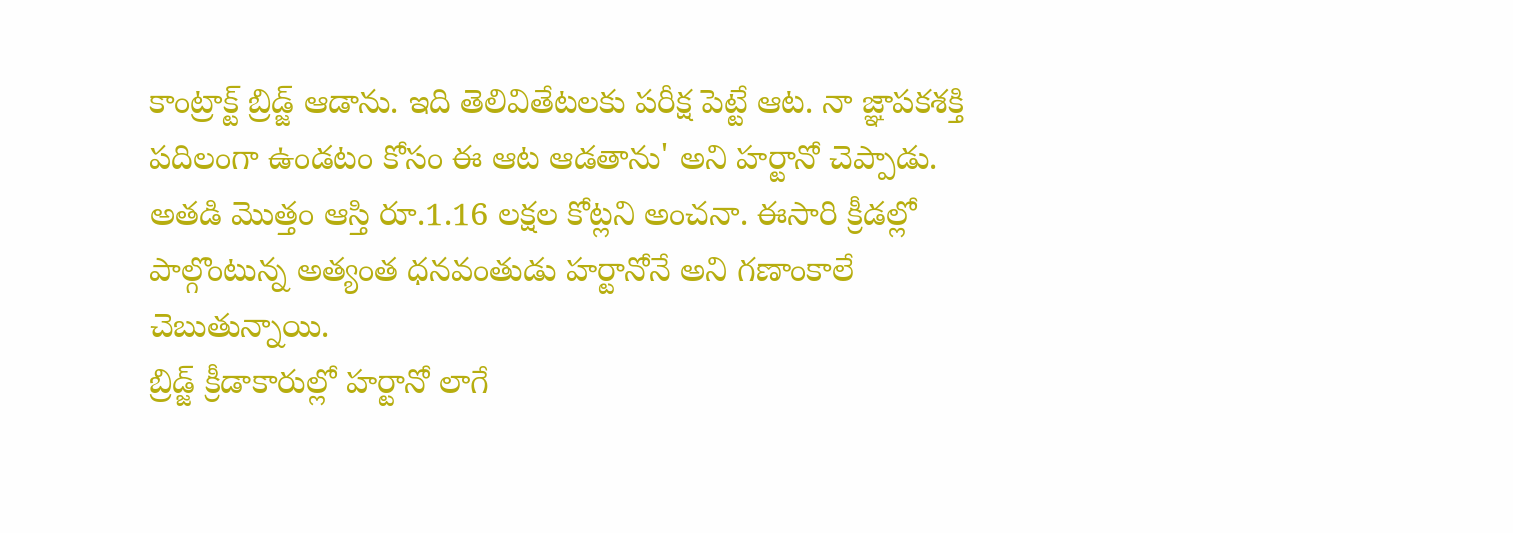కాంట్రాక్ట్ బ్రిడ్జ్ ఆడాను. ఇది తెలివితేటలకు పరీక్ష పెట్టే ఆట. నా జ్ఞాపకశక్తి పదిలంగా ఉండటం కోసం ఈ ఆట ఆడతాను' అని హర్టానో చెప్పాడు. అతడి మొత్తం ఆస్తి రూ.1.16 లక్షల కోట్లని అంచనా. ఈసారి క్రీడల్లో పాల్గొంటున్న అత్యంత ధనవంతుడు హర్టానోనే అని గణాంకాలే చెబుతున్నాయి.
బ్రిడ్జ్ క్రీడాకారుల్లో హర్టానో లాగే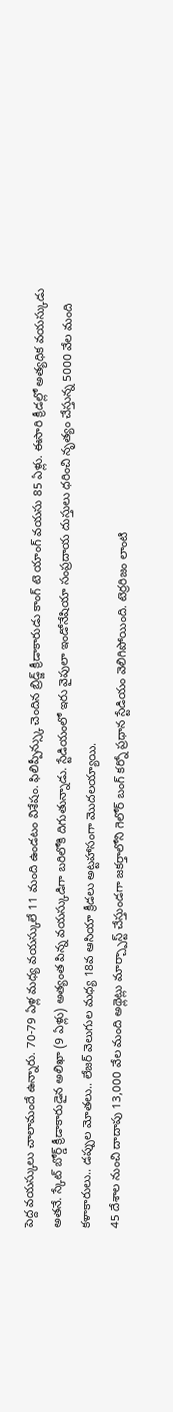పెద్ద వయస్కులు చాలామందే ఉన్నారు. 70-79 ఏళ్ల మధ్య వయస్కులే 11 మంది ఉండటం విశేషం. ఫిలిప్పీన్స్కు చెందిన బ్రిడ్జ్ క్రీడాకారుడు కాంగ్ టె యాంగ్ వయసు 85 ఏళ్లు. ఈసారి క్రీడల్లో అత్యధిక వయస్కుడు అతనే. స్కేట్ బోర్డ్ క్రీడాకారుడైన అలిఖా (9 ఏళ్లు) అత్యంత పిన్న వయస్కుడిగా బరిలోకి దిగుతున్నాడు. స్టేడియంలో ఇరు వైపులా ఇండోనేషియా సంప్రదాయ దుస్తులు ధరించి నృత్యం చేస్తున్న 5000 వేల మంది కళాకారులు.. డప్పుల మోతలు.. లేజర్ వెలుగుల మధ్య 18వ ఆసియా క్రీడలు అట్టహాసంగా మొదలయ్యాయి.
45 దేశాల నుంచి దాదాపు 13,000 వేల మంది అథ్లెట్లు మార్చ్పాస్ట్ చేస్తుండగా జకర్తాలోని గెలోర్ బంగ్ కర్నో ప్రధాన స్టేడియం వెలిగిపోయింది. టెర్రరిజం లాంటి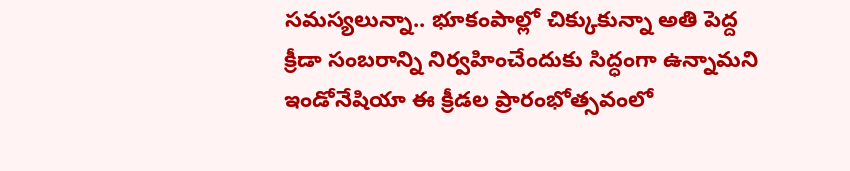సమస్యలున్నా.. భూకంపాల్లో చిక్కుకున్నా అతి పెద్ద క్రీడా సంబరాన్ని నిర్వహించేందుకు సిద్ధంగా ఉన్నామని ఇండోనేషియా ఈ క్రీడల ప్రారంభోత్సవంలో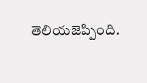తెలియజెప్పింది.